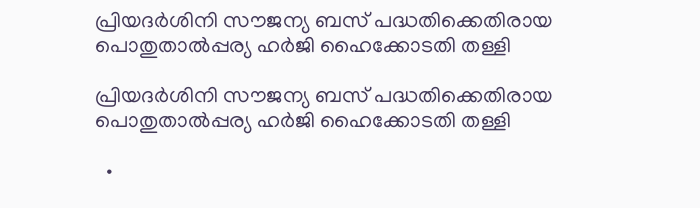പ്രിയദർശിനി സൗജന്യ ബസ് പദ്ധതിക്കെതിരായ പൊതുതാൽപ്പര്യ ഹർജി ഹൈക്കോടതി തള്ളി

പ്രിയദർശിനി സൗജന്യ ബസ് പദ്ധതിക്കെതിരായ പൊതുതാൽപ്പര്യ ഹർജി ഹൈക്കോടതി തള്ളി

  •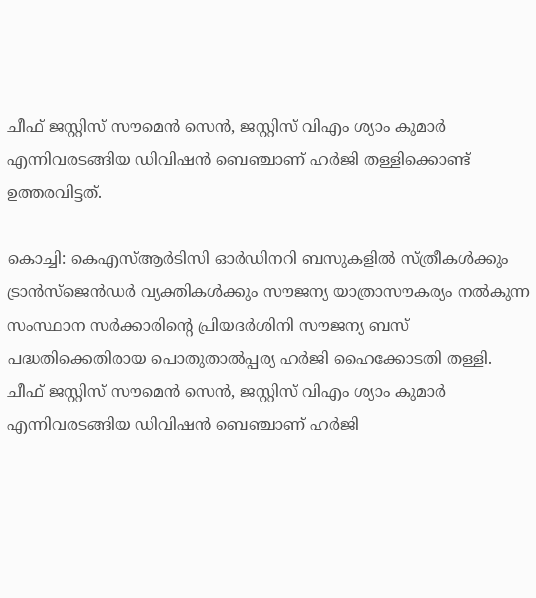ചീഫ് ജസ്റ്റിസ് സൗമെൻ സെൻ, ജസ്റ്റിസ് വിഎം ശ്യാം കുമാർ എന്നിവരടങ്ങിയ ഡിവിഷൻ ബെഞ്ചാണ് ഹർജി തള്ളിക്കൊണ്ട് ഉത്തരവിട്ടത്.

കൊച്ചി: കെഎസ്ആർടിസി ഓർഡിനറി ബസുകളിൽ സ്ത്രീകൾക്കും ട്രാൻസ്ജെൻഡർ വ്യക്തികൾക്കും സൗജന്യ യാത്രാസൗകര്യം നൽകുന്ന സംസ്ഥാന സർക്കാരിൻ്റെ പ്രിയദർശിനി സൗജന്യ ബസ് പദ്ധതിക്കെതിരായ പൊതുതാൽപ്പര്യ ഹർജി ഹൈക്കോടതി തള്ളി. ചീഫ് ജസ്റ്റിസ് സൗമെൻ സെൻ, ജസ്റ്റിസ് വിഎം ശ്യാം കുമാർ എന്നിവരടങ്ങിയ ഡിവിഷൻ ബെഞ്ചാണ് ഹർജി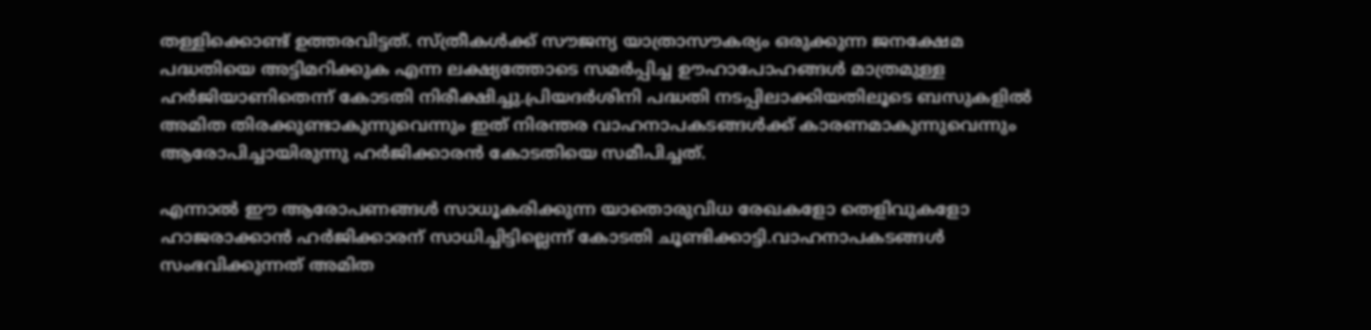തള്ളിക്കൊണ്ട് ഉത്തരവിട്ടത്. സ്ത്രീകൾക്ക് സൗജന്യ യാത്രാസൗകര്യം ഒരുക്കുന്ന ജനക്ഷേമ പദ്ധതിയെ അട്ടിമറിക്കുക എന്ന ലക്ഷ്യത്തോടെ സമർപ്പിച്ച ഊഹാപോഹങ്ങൾ മാത്രമുള്ള ഹർജിയാണിതെന്ന് കോടതി നിരീക്ഷിച്ചു.പ്രിയദർശിനി പദ്ധതി നടപ്പിലാക്കിയതിലൂടെ ബസുകളിൽ അമിത തിരക്കുണ്ടാകുന്നുവെന്നും ഇത് നിരന്തര വാഹനാപകടങ്ങൾക്ക് കാരണമാകുന്നുവെന്നും ആരോപിച്ചായിരുന്നു ഹർജിക്കാരൻ കോടതിയെ സമീപിച്ചത്.

എന്നാൽ ഈ ആരോപണങ്ങൾ സാധൂകരിക്കുന്ന യാതൊരുവിധ രേഖകളോ തെളിവുകളോ ഹാജരാക്കാൻ ഹർജിക്കാരന് സാധിച്ചിട്ടില്ലെന്ന് കോടതി ചൂണ്ടിക്കാട്ടി.വാഹനാപകടങ്ങൾ സംഭവിക്കുന്നത് അമിത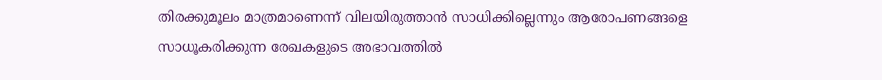തിരക്കുമൂലം മാത്രമാണെന്ന് വിലയിരുത്താൻ സാധിക്കില്ലെന്നും ആരോപണങ്ങളെ സാധൂകരിക്കുന്ന രേഖകളുടെ അഭാവത്തിൽ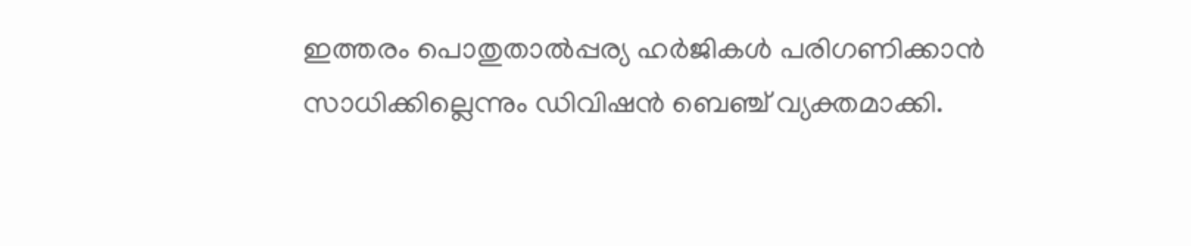ഇത്തരം പൊതുതാൽപ്പര്യ ഹർജികൾ പരിഗണിക്കാൻ സാധിക്കില്ലെന്നും ഡിവിഷൻ ബെഞ്ച് വ്യക്തമാക്കി.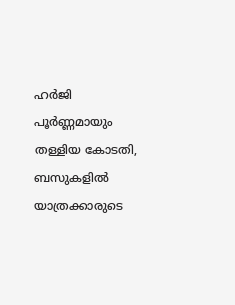ഹർജി പൂർണ്ണമായും തള്ളിയ കോടതി, ബസുകളിൽ യാത്രക്കാരുടെ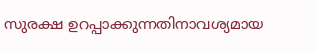സുരക്ഷ ഉറപ്പാക്കുന്നതിനാവശ്യമായ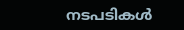നടപടികൾ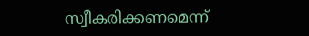സ്വീകരിക്കണമെന്ന്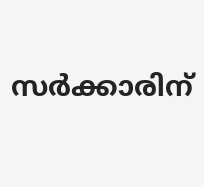സർക്കാരിന്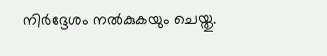നിർദ്ദേശം നൽകുകയും ചെയ്തു.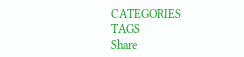CATEGORIES
TAGS
Share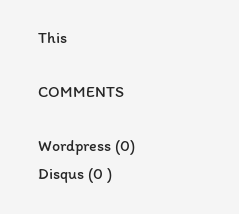This

COMMENTS

Wordpress (0)
Disqus (0 )